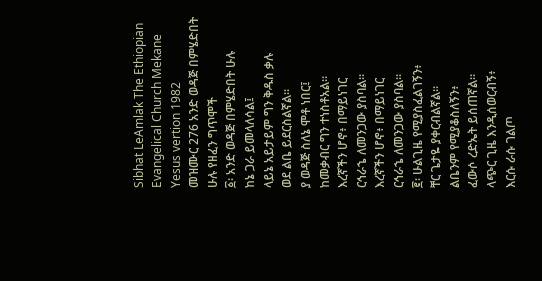Sibhat LeAmlak The Ethiopian Evangelical Church Mekane Yesus vertion 1982
መዝሙር 276 አንድ ወዳጅ በምሄድበት ሁሉ የዘፈን ግጥሞች
፩፡ አንድ ወዳጅ በምሄድበት ሁሉ
ከኔ ጋራ ይመላለሳል፤
ላይኔ አይታይም ግን ቅዱስ ቃሉ
ወደ ልቤ ይደርስልኛል።
ያ ወዳጅ ስለኔ ሞቶ ነበር፤
ከመቃብር ግን ተነስቶአል።
እረኛችን ሆኖ፥ በማይነገር
ርኅራኄ ለመንጋው ያስባል።
እረኛችን ሆኖ፥ በማይነገር
ርኅራኄ ለመንጋው ያስባል።
፪፡ ሁልጊዜ የሚያስፈልገኝን፥
ቸር ጌታዬ ያቀርብልኛል።
ልቤንም የሚያቆስለኝን፥
ፈውሶ ረድኤት ይሰጠኛል።
ላጭር ጊዜ እንዲሰወርብኝ፥
እርሱ ራሱ ገልጦ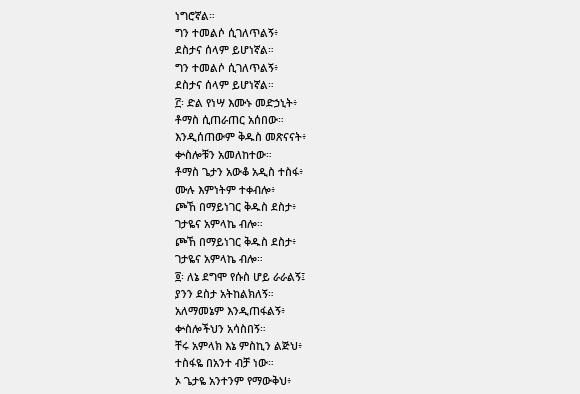ነግሮኛል።
ግን ተመልሶ ሲገለጥልኝ፥
ደስታና ሰላም ይሆነኛል።
ግን ተመልሶ ሲገለጥልኝ፥
ደስታና ሰላም ይሆነኛል።
፫፡ ድል የነሣ እሙኑ መድኃኒት፥
ቶማስ ሲጠራጠር አሰበው።
እንዲሰጠውም ቅዱስ መጽናናት፥
ቍስሎቹን አመለከተው።
ቶማስ ጌታን አውቆ አዲስ ተስፋ፥
ሙሉ እምነትም ተቀብሎ፥
ጮኸ በማይነገር ቅዱስ ደስታ፥
ገታዬና አምላኬ ብሎ።
ጮኸ በማይነገር ቅዱስ ደስታ፥
ገታዬና አምላኬ ብሎ።
፬፡ ለኔ ደግሞ የሱስ ሆይ ራራልኝ፤
ያንን ደስታ አትከልክለኝ።
አለማመኔም እንዲጠፋልኝ፥
ቍስሎችህን አሳስበኝ።
ቸሩ አምላክ እኔ ምስኪን ልጅህ፥
ተስፋዬ በአንተ ብቻ ነው።
ኦ ጌታዬ አንተንም የማውቅህ፥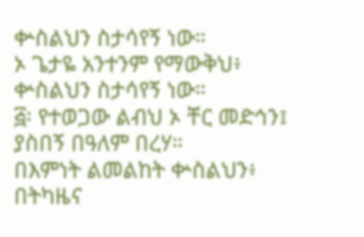ቍስልህን ስታሳየኝ ነው።
ኦ ጌታዬ አንተንም የማውቅህ፥
ቍስልህን ስታሳየኝ ነው።
፭፡ የተወጋው ልብህ ኦ ቸር መድኅን፤
ያስበኝ በዓለም በረሃ።
በእምነት ልመልከት ቍስልህን፥
በትካዜና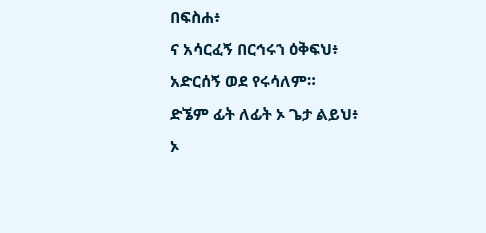በፍስሐ፥
ና አሳርፈኝ በርኅሩኀ ዕቅፍህ፥
አድርሰኝ ወደ የሩሳለም።
ድኜም ፊት ለፊት ኦ ጌታ ልይህ፥
ኦ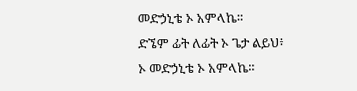መድኃኒቴ ኦ አምላኬ።
ድኜም ፊት ለፊት ኦ ጌታ ልይህ፥
ኦ መድኃኒቴ ኦ አምላኬ።